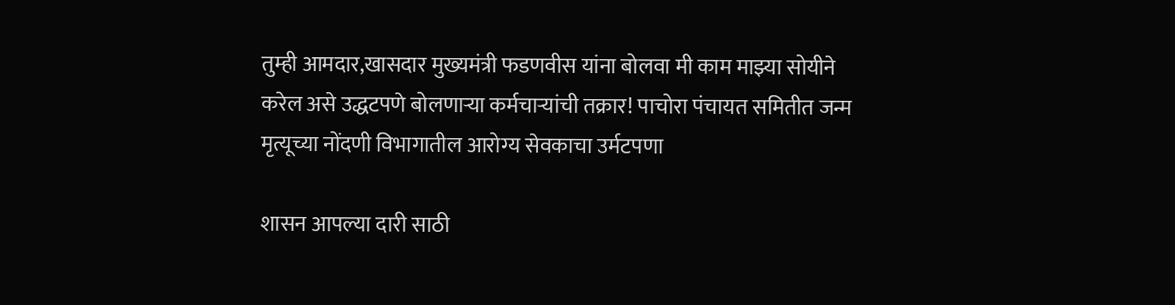तुम्ही आमदार,खासदार मुख्यमंत्री फडणवीस यांना बोलवा मी काम माझ्या सोयीने करेल असे उद्धटपणे बोलणाऱ्या कर्मचाऱ्यांची तक्रार! पाचोरा पंचायत समितीत जन्म मृत्यूच्या नोंदणी विभागातील आरोग्य सेवकाचा उर्मटपणा

शासन आपल्या दारी साठी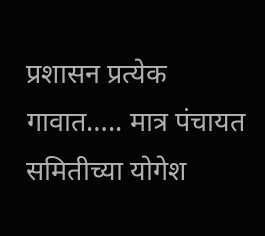प्रशासन प्रत्येक गावात….. मात्र पंचायत समितीच्या योगेश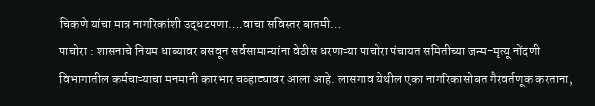चिकणे यांचा मात्र नागरिकांशी उद्धटपणा….वाचा सविस्तर बातमी…
पाचोरा : शासनाचे नियम धाब्यावर बसवून सर्वसामान्यांना वेठीस धरणाऱ्या पाचोरा पंचायत समितीच्या जन्म-मृत्यू नोंदणी विभागातील कर्मचाऱ्याचा मनमानी कारभार चव्हाट्यावर आला आहे. लासगाव येथील एका नागरिकासोबत गैरवर्तणूक करताना,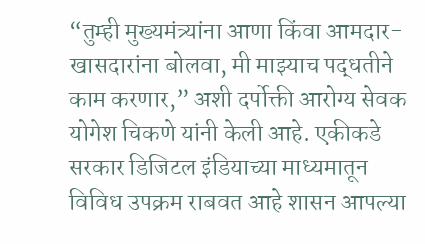“तुम्ही मुख्यमंत्र्यांना आणा किंवा आमदार-खासदारांना बोलवा, मी माझ्याच पद्धतीने काम करणार,” अशी दर्पोक्ती आरोग्य सेवक योगेश चिकणे यांनी केली आहे. एकीकडे सरकार डिजिटल इंडियाच्या माध्यमातून विविध उपक्रम राबवत आहे शासन आपल्या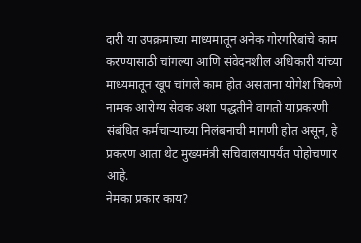दारी या उपक्रमाच्या माध्यमातून अनेक गोरगरिबांचे काम करण्यासाठी चांगल्या आणि संवेदनशील अधिकारी यांच्या माध्यमातून खूप चांगले काम होत असताना योगेश चिकणे नामक आरोग्य सेवक अशा पद्धतीने वागतो याप्रकरणी संबंधित कर्मचाऱ्याच्या निलंबनाची मागणी होत असून, हे प्रकरण आता थेट मुख्यमंत्री सचिवालयापर्यंत पोहोचणार आहे.
नेमका प्रकार काय?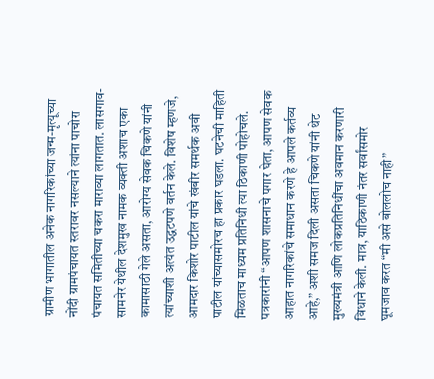ग्रामीण भागातील अनेक नागरिकांच्या जन्म-मृत्यूच्या नोंदी ग्रामपंचायत स्तरावर नसल्याने त्यांना पाचोरा पंचायत समितीच्या चकरा माराव्या लागतात. लासगाव-सामनेर येथील देशमुख नामक व्यक्ती अशाच एका कामासाठी गेले असता, आरोग्य सेवक चिकणे यांनी त्यांच्याशी अत्यंत उद्धटपणे वर्तन केले. विशेष म्हणजे, आमदार किशोर पाटील यांचे खंबीर समर्थक अवी पाटील यांच्यासमोरच हा प्रकार घडला. घटनेची माहिती मिळताच माध्यम प्रतिनिधी त्या ठिकाणी पोहोचले. पत्रकारांनी “आपण शासनाचे पगार घेता, आपण सेवक आहात नागरिकांचे समाधान करणे हे आपले कर्तव्य आहे,” अशी समज दिली असता चिकणे यांनी थेट मुख्यमंत्री आणि लोकप्रतिनिधींचा अवमान करणारी विधाने केली. मात्र, याठिकाणी नंतर सर्वांसमोर घूमजाव करत “मी असे बोललोच नाही”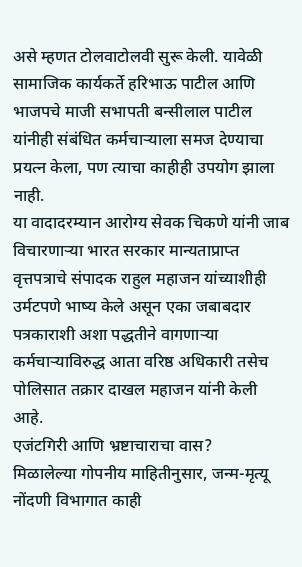असे म्हणत टोलवाटोलवी सुरू केली. यावेळी सामाजिक कार्यकर्ते हरिभाऊ पाटील आणि भाजपचे माजी सभापती बन्सीलाल पाटील यांनीही संबंधित कर्मचाऱ्याला समज देण्याचा प्रयत्न केला, पण त्याचा काहीही उपयोग झाला नाही.
या वादादरम्यान आरोग्य सेवक चिकणे यांनी जाब विचारणाऱ्या भारत सरकार मान्यताप्राप्त वृत्तपत्राचे संपादक राहुल महाजन यांच्याशीही उर्मटपणे भाष्य केले असून एका जबाबदार पत्रकाराशी अशा पद्धतीने वागणाऱ्या कर्मचाऱ्याविरुद्ध आता वरिष्ठ अधिकारी तसेच पोलिसात तक्रार दाखल महाजन यांनी केली आहे.
एजंटगिरी आणि भ्रष्टाचाराचा वास?
मिळालेल्या गोपनीय माहितीनुसार, जन्म-मृत्यू नोंदणी विभागात काही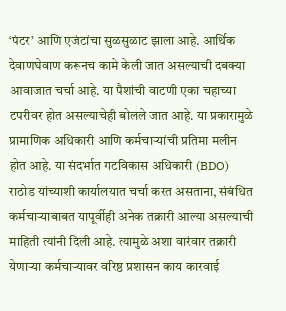‘पंटर’ आणि एजंटांचा सुळसुळाट झाला आहे. आर्थिक देवाणघेवाण करूनच कामे केली जात असल्याची दबक्या आवाजात चर्चा आहे. या पैशांची वाटणी एका चहाच्या टपरीवर होत असल्याचेही बोलले जात आहे. या प्रकारामुळे प्रामाणिक अधिकारी आणि कर्मचाऱ्यांची प्रतिमा मलीन होत आहे. या संदर्भात गटविकास अधिकारी (BDO) राठोड यांच्याशी कार्यालयात चर्चा करत असताना, संबंधित कर्मचाऱ्याबाबत यापूर्वीही अनेक तक्रारी आल्या असल्याची माहिती त्यांनी दिली आहे. त्यामुळे अशा वारंवार तक्रारी येणाऱ्या कर्मचाऱ्यावर वरिष्ठ प्रशासन काय कारवाई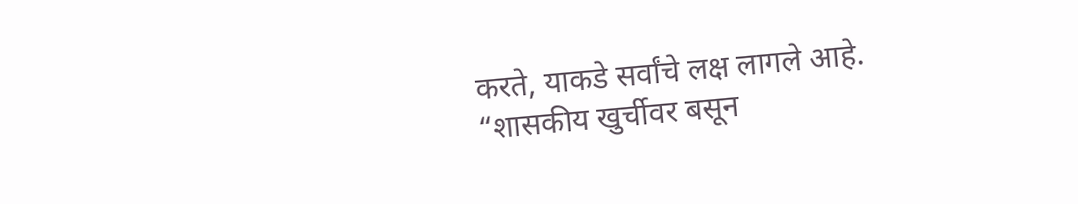करते, याकडे सर्वांचे लक्ष लागले आहे.
“शासकीय खुर्चीवर बसून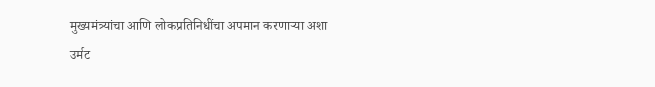मुख्यमंत्र्यांचा आणि लोकप्रतिनिधींचा अपमान करणाऱ्या अशा उर्मट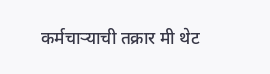कर्मचाऱ्याची तक्रार मी थेट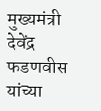मुख्यमंत्री देवेंद्र फडणवीस यांच्या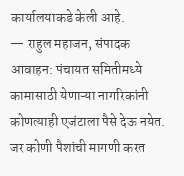कार्यालयाकडे केली आहे.
— राहुल महाजन, संपादक
आवाहन: पंचायत समितीमध्ये कामासाठी येणाऱ्या नागरिकांनी कोणत्याही एजंटाला पैसे देऊ नयेत. जर कोणी पैशांची मागणी करत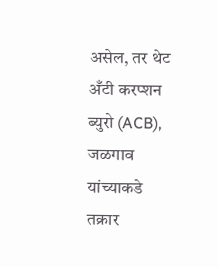असेल, तर थेट अँटी करप्शन ब्युरो (ACB), जळगाव यांच्याकडे तक्रार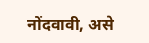नोंदवावी, असे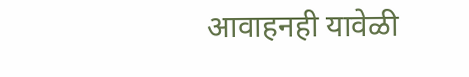आवाहनही यावेळी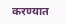करण्यात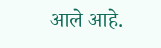आले आहे.